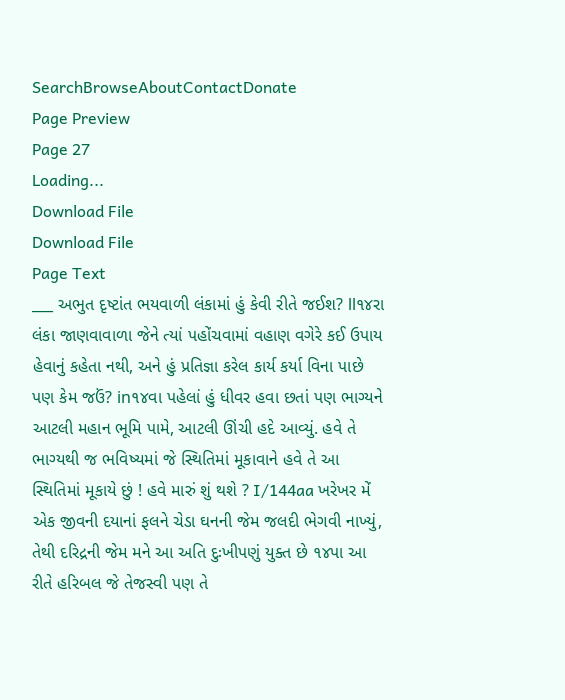SearchBrowseAboutContactDonate
Page Preview
Page 27
Loading...
Download File
Download File
Page Text
___ અભુત દૃષ્ટાંત ભયવાળી લંકામાં હું કેવી રીતે જઈશ? ll૧૪રા લંકા જાણવાવાળા જેને ત્યાં પહોંચવામાં વહાણ વગેરે કઈ ઉપાય હેવાનું કહેતા નથી, અને હું પ્રતિજ્ઞા કરેલ કાર્ય કર્યા વિના પાછે પણ કેમ જઉં? in૧૪વા પહેલાં હું ધીવર હવા છતાં પણ ભાગ્યને આટલી મહાન ભૂમિ પામે, આટલી ઊંચી હદે આવ્યું. હવે તે ભાગ્યથી જ ભવિષ્યમાં જે સ્થિતિમાં મૂકાવાને હવે તે આ સ્થિતિમાં મૂકાયે છું ! હવે મારું શું થશે ? I/144aa ખરેખર મેં એક જીવની દયાનાં ફલને ચેડા ઘનની જેમ જલદી ભેગવી નાખ્યું, તેથી દરિદ્રની જેમ મને આ અતિ દુઃખીપણું યુક્ત છે ૧૪પા આ રીતે હરિબલ જે તેજસ્વી પણ તે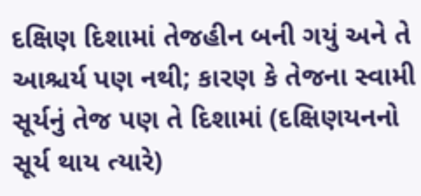દક્ષિણ દિશામાં તેજહીન બની ગયું અને તે આશ્ચર્ય પણ નથી; કારણ કે તેજના સ્વામી સૂર્યનું તેજ પણ તે દિશામાં (દક્ષિણયનનો સૂર્ય થાય ત્યારે)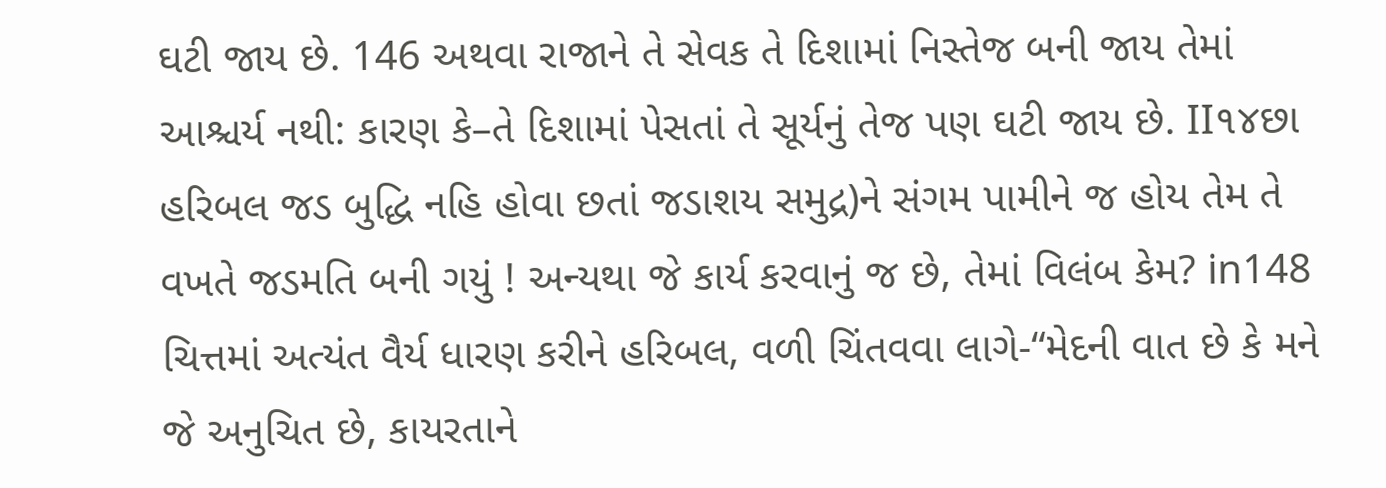ઘટી જાય છે. 146 અથવા રાજાને તે સેવક તે દિશામાં નિસ્તેજ બની જાય તેમાં આશ્ચર્ય નથી: કારણ કે–તે દિશામાં પેસતાં તે સૂર્યનું તેજ પણ ઘટી જાય છે. II૧૪છા હરિબલ જડ બુદ્ધિ નહિ હોવા છતાં જડાશય સમુદ્ર)ને સંગમ પામીને જ હોય તેમ તે વખતે જડમતિ બની ગયું ! અન્યથા જે કાર્ય કરવાનું જ છે, તેમાં વિલંબ કેમ? in148 ચિત્તમાં અત્યંત વૈર્ય ધારણ કરીને હરિબલ, વળી ચિંતવવા લાગે-“મેદની વાત છે કે મને જે અનુચિત છે, કાયરતાને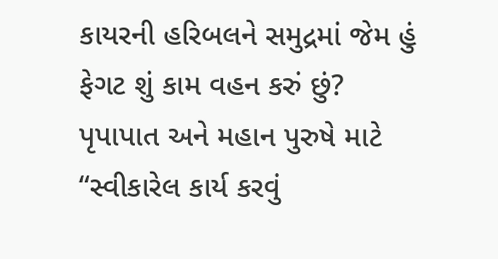કાયરની હરિબલને સમુદ્રમાં જેમ હું ફેગટ શું કામ વહન કરું છું? પૃપાપાત અને મહાન પુરુષે માટે “સ્વીકારેલ કાર્ય કરવું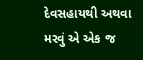દેવસહાયથી અથવા મરવું એ એક જ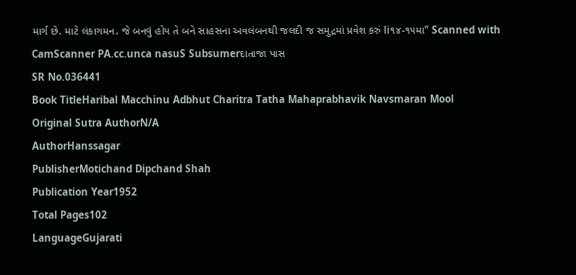માર્ગ છે. માટે લંકાગમન. જે બનવું હોય તે બને સાહસના અવલંબનથી જલદી જ સમુદ્રમાં પ્રવેશ કરું li૧૪-૧૫મા” Scanned with CamScanner PA.cc.unca nasuS Subsumerદાતાજા પાસ
SR No.036441
Book TitleHaribal Macchinu Adbhut Charitra Tatha Mahaprabhavik Navsmaran Mool
Original Sutra AuthorN/A
AuthorHanssagar
PublisherMotichand Dipchand Shah
Publication Year1952
Total Pages102
LanguageGujarati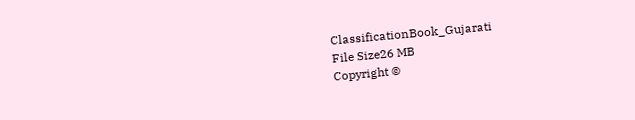ClassificationBook_Gujarati
File Size26 MB
Copyright ©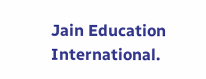Jain Education International.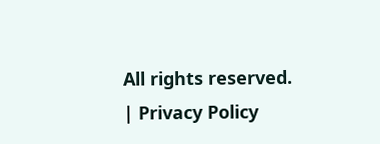All rights reserved. | Privacy Policy